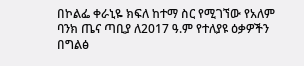በኮልፌ ቀራኒዬ ክፍለ ከተማ ስር የሚገኘው የአለም ባንክ ጤና ጣቢያ ለ2017 ዓ.ም የተለያዩ ዕቃዎችን በግልፅ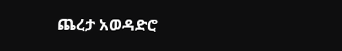ጨረታ አወዳድሮ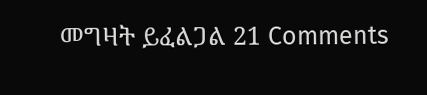መግዛት ይፈልጋል 21 Comments